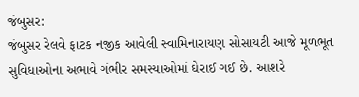જંબુસર:
જંબુસર રેલવે ફાટક નજીક આવેલી સ્વામિનારાયણ સોસાયટી આજે મૂળભૂત સુવિધાઓના અભાવે ગંભીર સમસ્યાઓમાં ઘેરાઈ ગઈ છે. આશરે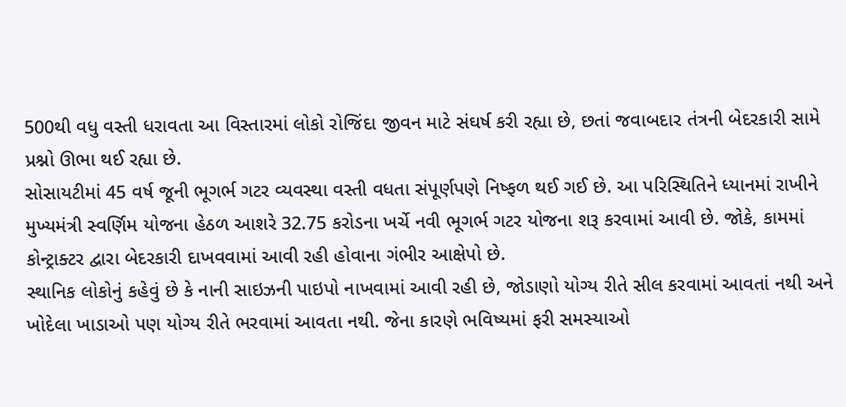500થી વધુ વસ્તી ધરાવતા આ વિસ્તારમાં લોકો રોજિંદા જીવન માટે સંઘર્ષ કરી રહ્યા છે, છતાં જવાબદાર તંત્રની બેદરકારી સામે પ્રશ્નો ઊભા થઈ રહ્યા છે.
સોસાયટીમાં 45 વર્ષ જૂની ભૂગર્ભ ગટર વ્યવસ્થા વસ્તી વધતા સંપૂર્ણપણે નિષ્ફળ થઈ ગઈ છે. આ પરિસ્થિતિને ધ્યાનમાં રાખીને મુખ્યમંત્રી સ્વર્ણિમ યોજના હેઠળ આશરે 32.75 કરોડના ખર્ચે નવી ભૂગર્ભ ગટર યોજના શરૂ કરવામાં આવી છે. જોકે, કામમાં કોન્ટ્રાક્ટર દ્વારા બેદરકારી દાખવવામાં આવી રહી હોવાના ગંભીર આક્ષેપો છે.
સ્થાનિક લોકોનું કહેવું છે કે નાની સાઇઝની પાઇપો નાખવામાં આવી રહી છે, જોડાણો યોગ્ય રીતે સીલ કરવામાં આવતાં નથી અને ખોદેલા ખાડાઓ પણ યોગ્ય રીતે ભરવામાં આવતા નથી. જેના કારણે ભવિષ્યમાં ફરી સમસ્યાઓ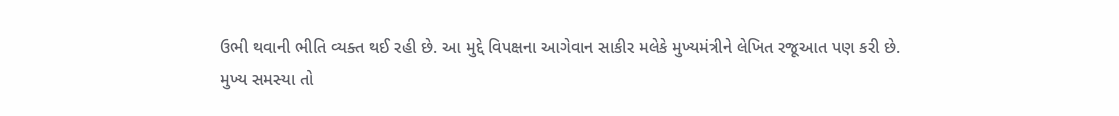ઉભી થવાની ભીતિ વ્યક્ત થઈ રહી છે. આ મુદ્દે વિપક્ષના આગેવાન સાકીર મલેકે મુખ્યમંત્રીને લેખિત રજૂઆત પણ કરી છે.
મુખ્ય સમસ્યા તો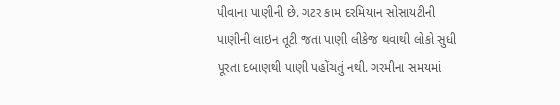પીવાના પાણીની છે. ગટર કામ દરમિયાન સોસાયટીની પાણીની લાઇન તૂટી જતા પાણી લીકેજ થવાથી લોકો સુધી પૂરતા દબાણથી પાણી પહોંચતું નથી. ગરમીના સમયમાં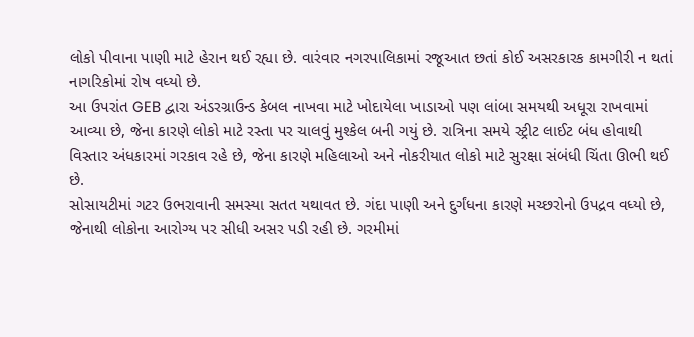લોકો પીવાના પાણી માટે હેરાન થઈ રહ્યા છે. વારંવાર નગરપાલિકામાં રજૂઆત છતાં કોઈ અસરકારક કામગીરી ન થતાં નાગરિકોમાં રોષ વધ્યો છે.
આ ઉપરાંત GEB દ્વારા અંડરગ્રાઉન્ડ કેબલ નાખવા માટે ખોદાયેલા ખાડાઓ પણ લાંબા સમયથી અધૂરા રાખવામાં આવ્યા છે, જેના કારણે લોકો માટે રસ્તા પર ચાલવું મુશ્કેલ બની ગયું છે. રાત્રિના સમયે સ્ટ્રીટ લાઈટ બંધ હોવાથી વિસ્તાર અંધકારમાં ગરકાવ રહે છે, જેના કારણે મહિલાઓ અને નોકરીયાત લોકો માટે સુરક્ષા સંબંધી ચિંતા ઊભી થઈ છે.
સોસાયટીમાં ગટર ઉભરાવાની સમસ્યા સતત યથાવત છે. ગંદા પાણી અને દુર્ગંધના કારણે મચ્છરોનો ઉપદ્રવ વધ્યો છે, જેનાથી લોકોના આરોગ્ય પર સીધી અસર પડી રહી છે. ગરમીમાં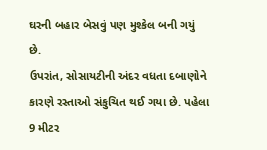ઘરની બહાર બેસવું પણ મુશ્કેલ બની ગયું છે.
ઉપરાંત, સોસાયટીની અંદર વધતા દબાણોને કારણે રસ્તાઓ સંકુચિત થઈ ગયા છે. પહેલા 9 મીટર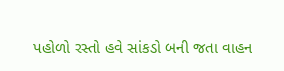પહોળો રસ્તો હવે સાંકડો બની જતા વાહન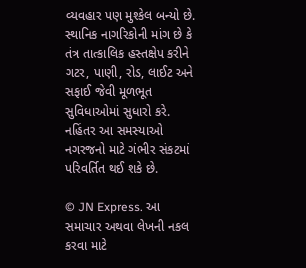વ્યવહાર પણ મુશ્કેલ બન્યો છે.
સ્થાનિક નાગરિકોની માંગ છે કે તંત્ર તાત્કાલિક હસ્તક્ષેપ કરીને ગટર, પાણી, રોડ, લાઈટ અને સફાઈ જેવી મૂળભૂત સુવિધાઓમાં સુધારો કરે. નહિંતર આ સમસ્યાઓ નગરજનો માટે ગંભીર સંકટમાં પરિવર્તિત થઈ શકે છે.

© JN Express. આ સમાચાર અથવા લેખની નકલ કરવા માટે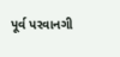પૂર્વ પરવાનગી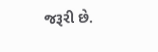જરૂરી છે.